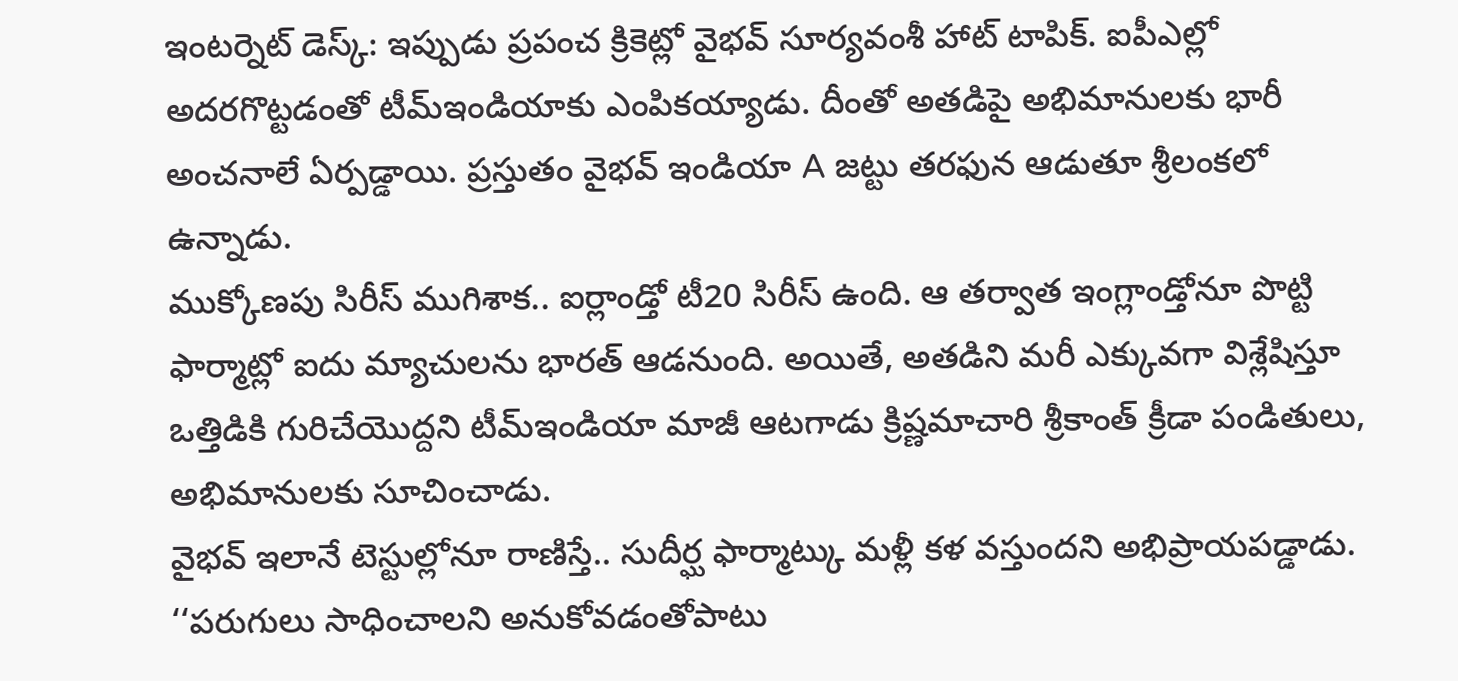ఇంటర్నెట్ డెస్క్: ఇప్పుడు ప్రపంచ క్రికెట్లో వైభవ్ సూర్యవంశీ హాట్ టాపిక్. ఐపీఎల్లో అదరగొట్టడంతో టీమ్ఇండియాకు ఎంపికయ్యాడు. దీంతో అతడిపై అభిమానులకు భారీ అంచనాలే ఏర్పడ్డాయి. ప్రస్తుతం వైభవ్ ఇండియా A జట్టు తరఫున ఆడుతూ శ్రీలంకలో ఉన్నాడు.
ముక్కోణపు సిరీస్ ముగిశాక.. ఐర్లాండ్తో టీ20 సిరీస్ ఉంది. ఆ తర్వాత ఇంగ్లాండ్తోనూ పొట్టి ఫార్మాట్లో ఐదు మ్యాచులను భారత్ ఆడనుంది. అయితే, అతడిని మరీ ఎక్కువగా విశ్లేషిస్తూ ఒత్తిడికి గురిచేయొద్దని టీమ్ఇండియా మాజీ ఆటగాడు క్రిష్ణమాచారి శ్రీకాంత్ క్రీడా పండితులు, అభిమానులకు సూచించాడు.
వైభవ్ ఇలానే టెస్టుల్లోనూ రాణిస్తే.. సుదీర్ఘ ఫార్మాట్కు మళ్లీ కళ వస్తుందని అభిప్రాయపడ్డాడు. ‘‘పరుగులు సాధించాలని అనుకోవడంతోపాటు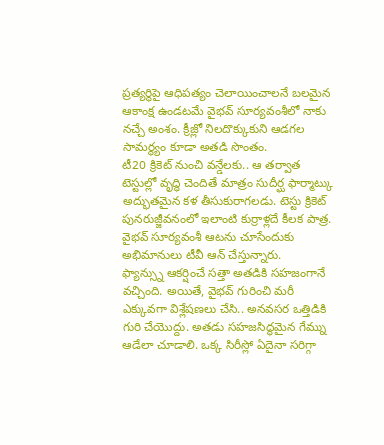ప్రత్యర్థిపై ఆధిపత్యం చెలాయించాలనే బలమైన ఆకాంక్ష ఉండటమే వైభవ్ సూర్యవంశీలో నాకు నచ్చే అంశం. క్రీజ్లో నిలదొక్కుకుని ఆడగల సామర్థ్యం కూడా అతడి సొంతం.
టీ20 క్రికెట్ నుంచి వన్డేలకు.. ఆ తర్వాత టెస్టుల్లో వృద్ధి చెందితే మాత్రం సుదీర్ఘ ఫార్మాట్కు అద్భుతమైన కళ తీసుకురాగలడు. టెస్టు క్రికెట్ పునరుజ్జీవనంలో ఇలాంటి కుర్రాళ్లదే కీలక పాత్ర. వైభవ్ సూర్యవంశీ ఆటను చూసేందుకు అభిమానులు టీవీ ఆన్ చేస్తున్నారు.
ఫ్యాన్స్ను ఆకర్షించే సత్తా అతడికి సహజంగానే వచ్చింది. అయితే, వైభవ్ గురించి మరీ ఎక్కువగా విశ్లేషణలు చేసి.. అనవసర ఒత్తిడికి గురి చేయొద్దు. అతడు సహజసిద్ధమైన గేమ్ను ఆడేలా చూడాలి. ఒక్క సిరీస్లో ఏదైనా సరిగ్గా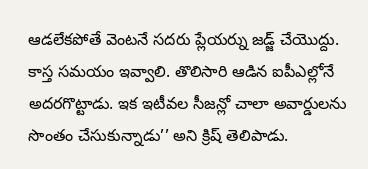ఆడలేకపోతే వెంటనే సదరు ప్లేయర్ను జడ్జ్ చేయొద్దు.
కాస్త సమయం ఇవ్వాలి. తొలిసారి ఆడిన ఐపీఎల్లోనే అదరగొట్టాడు. ఇక ఇటీవల సీజన్లో చాలా అవార్డులను సొంతం చేసుకున్నాడు’’ అని క్రిష్ తెలిపాడు.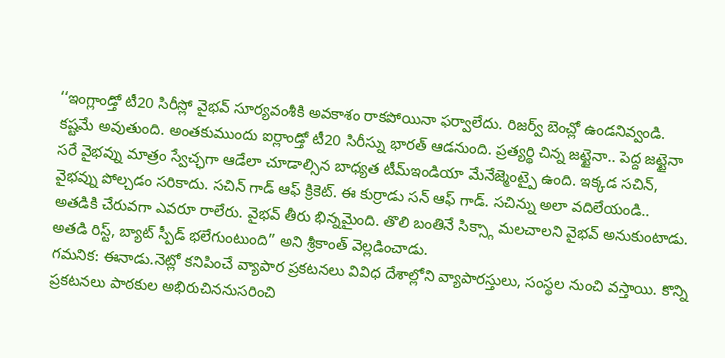‘‘ఇంగ్లాండ్తో టీ20 సిరీస్లో వైభవ్ సూర్యవంశీకి అవకాశం రాకపోయినా ఫర్వాలేదు. రిజర్వ్ బెంచ్లో ఉండనివ్వండి.
కష్టమే అవుతుంది. అంతకుముందు ఐర్లాండ్తో టీ20 సిరీస్ను భారత్ ఆడనుంది. ప్రత్యర్థి చిన్న జట్టైనా.. పెద్ద జట్టైనా సరే వైభవ్ను మాత్రం స్వేచ్ఛగా ఆడేలా చూడాల్సిన బాధ్యత టీమ్ఇండియా మేనేజ్మెంట్పై ఉంది. ఇక్కడ సచిన్, వైభవ్ను పోల్చడం సరికాదు. సచిన్ గాడ్ ఆఫ్ క్రికెట్. ఈ కుర్రాడు సన్ ఆఫ్ గాడ్. సచిన్ను అలా వదిలేయండి.. అతడికి చేరువగా ఎవరూ రాలేరు. వైభవ్ తీరు భిన్నమైంది. తొలి బంతినే సిక్స్గా మలచాలని వైభవ్ అనుకుంటాడు. అతడి రిస్ట్, బ్యాట్ స్పీడ్ భలేగుంటుంది’’ అని శ్రీకాంత్ వెల్లడించాడు.
గమనిక: ఈనాడు.నెట్లో కనిపించే వ్యాపార ప్రకటనలు వివిధ దేశాల్లోని వ్యాపారస్తులు, సంస్థల నుంచి వస్తాయి. కొన్ని ప్రకటనలు పాఠకుల అభిరుచిననుసరించి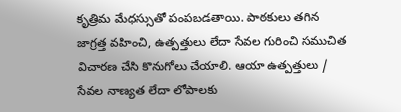కృత్రిమ మేధస్సుతో పంపబడతాయి. పాఠకులు తగిన జాగ్రత్త వహించి, ఉత్పత్తులు లేదా సేవల గురించి సముచిత విచారణ చేసి కొనుగోలు చేయాలి. ఆయా ఉత్పత్తులు / సేవల నాణ్యత లేదా లోపాలకు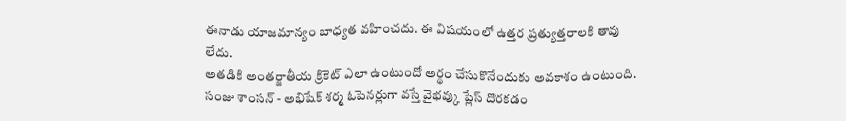ఈనాడు యాజమాన్యం బాధ్యత వహించదు. ఈ విషయంలో ఉత్తర ప్రత్యుత్తరాలకి తావు లేదు.
అతడికి అంతర్జాతీయ క్రికెట్ ఎలా ఉంటుందో అర్థం చేసుకొనేందుకు అవకాశం ఉంటుంది. సంజు శాంసన్ - అభిషేక్ శర్మ ఓపెనర్లుగా వస్తే వైభవ్కు ప్లేస్ దొరకడం